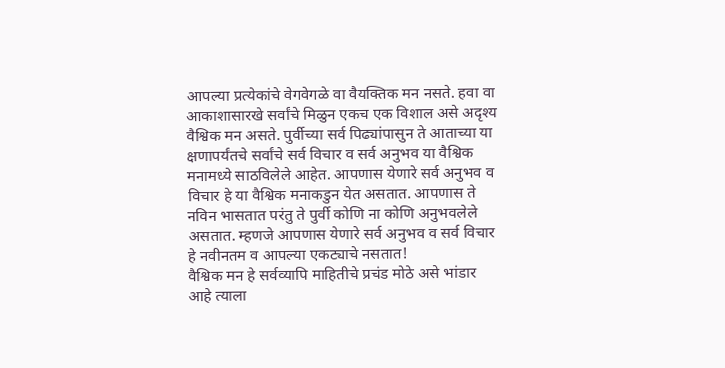आपल्या प्रत्येकांचे वेगवेगळे वा वैयक्तिक मन नसते. हवा वा आकाशासारखे सर्वांचे मिळुन एकच एक विशाल असे अदृश्य वैश्विक मन असते. पुर्वीच्या सर्व पिढ्यांपासुन ते आताच्या या क्षणापर्यंतचे सर्वांचे सर्व विचार व सर्व अनुभव या वैश्विक मनामध्ये साठविलेले आहेत. आपणास येणारे सर्व अनुभव व विचार हे या वैश्विक मनाकडुन येत असतात. आपणास ते नविन भासतात परंतु ते पुर्वी कोणि ना कोणि अनुभवलेले असतात. म्हणजे आपणास येणारे सर्व अनुभव व सर्व विचार हे नवीनतम व आपल्या एकट्याचे नसतात!
वैश्विक मन हे सर्वव्यापि माहितीचे प्रचंड मोठे असे भांडार आहे त्याला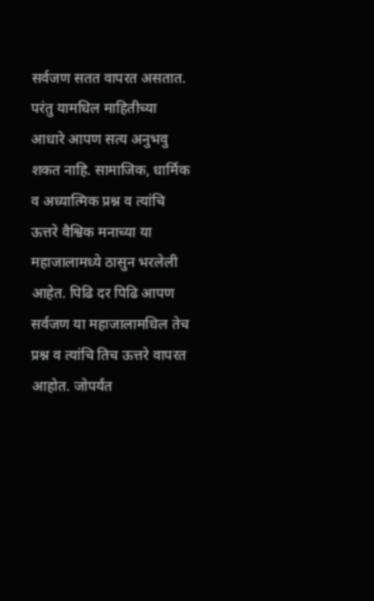सर्वजण सतत वापरत असतात. परंतु यामधिल माहितीच्या आधारे आपण सत्य अनुभवु शकत नाहि. सामाजिक, धार्मिक व अध्यात्मिक प्रश्न व त्यांचि ऊत्तरे वैश्विक मनाच्या या महाजालामध्ये ठासुन भरलेली आहेत. पिढि दर पिढि आपण सर्वजण या महाजालामधिल तेच प्रश्न व त्यांचि तिच ऊत्तरे वापरत आहोत. जोपर्यंत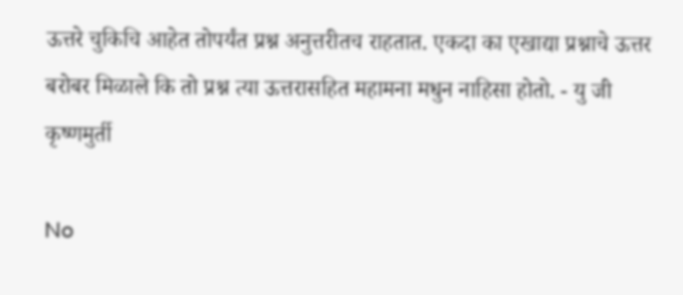ऊत्तरे चुकिचि आहेत तोपर्यंत प्रश्न अनुत्तरीतच राहतात. एकदा का एखाद्या प्रश्नाचे ऊत्तर बरोबर मिळाले कि तो प्रश्न त्या ऊत्तरासहित महामना मधुन नाहिसा होतो. - यु जी कृष्णमुर्ती

No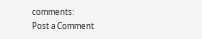comments:
Post a Comment